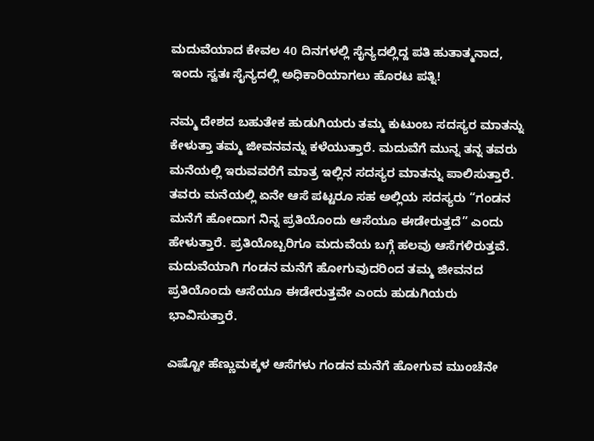ಮದುವೆಯಾದ ಕೇವಲ 40 ದಿನಗಳಲ್ಲಿ ಸೈನ್ಯದಲ್ಲಿದ್ದ ಪತಿ ಹುತಾತ್ಮನಾದ, ಇಂದು ಸ್ವತಃ ಸೈನ್ಯದಲ್ಲಿ ಅಧಿಕಾರಿಯಾಗಲು ಹೊರಟ ಪತ್ನಿ!

ನಮ್ಮ ದೇಶದ ಬಹುತೇಕ ಹುಡುಗಿಯರು ತಮ್ಮ ಕುಟುಂಬ ಸದಸ್ಯರ ಮಾತನ್ನು ಕೇಳುತ್ತಾ ತಮ್ಮ ಜೀವನವನ್ನು ಕಳೆಯುತ್ತಾರೆ. ಮದುವೆಗೆ ಮುನ್ನ ತನ್ನ ತವರು ಮನೆಯಲ್ಲಿ ಇರುವವರೆಗೆ ಮಾತ್ರ ಇಲ್ಲಿನ ಸದಸ್ಯರ ಮಾತನ್ನು ಪಾಲಿಸುತ್ತಾರೆ. ತವರು ಮನೆಯಲ್ಲಿ ಏನೇ ಆಸೆ ಪಟ್ಟರೂ ಸಹ ಅಲ್ಲಿಯ ಸದಸ್ಯರು “ಗಂಡನ ಮನೆಗೆ ಹೋದಾಗ ನಿನ್ನ ಪ್ರತಿಯೊಂದು ಆಸೆಯೂ ಈಡೇರುತ್ತದೆ” ಎಂದು ಹೇಳುತ್ತಾರೆ. ಪ್ರತಿಯೊಬ್ಬರಿಗೂ ಮದುವೆಯ ಬಗ್ಗೆ ಹಲವು ಆಸೆಗಳಿರುತ್ತವೆ. ಮದುವೆಯಾಗಿ ಗಂಡನ ಮನೆಗೆ ಹೋಗುವುದರಿಂದ ತಮ್ಮ ಜೀವನದ ಪ್ರತಿಯೊಂದು ಆಸೆಯೂ ಈಡೇರುತ್ತವೇ ಎಂದು ಹುಡುಗಿಯರು ಭಾವಿಸುತ್ತಾರೆ.

ಎಷ್ಟೋ ಹೆಣ್ಣುಮಕ್ಕಳ ಆಸೆಗಳು ಗಂಡನ ಮನೆಗೆ ಹೋಗುವ ಮುಂಚೆನೇ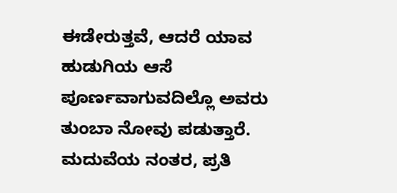ಈಡೇರುತ್ತವೆ, ಆದರೆ ಯಾವ ಹುಡುಗಿಯ ಆಸೆ ಪೂರ್ಣವಾಗುವದಿಲ್ಲೊ ಅವರು ತುಂಬಾ ನೋವು ಪಡುತ್ತಾರೆ. ಮದುವೆಯ ನಂತರ, ಪ್ರತಿ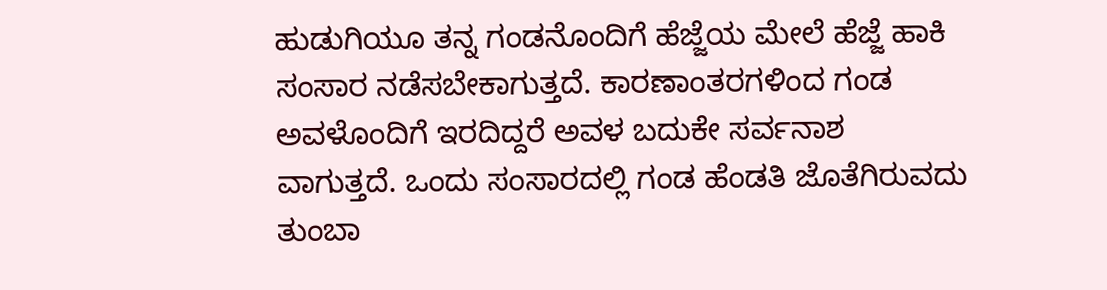ಹುಡುಗಿಯೂ ತನ್ನ ಗಂಡನೊಂದಿಗೆ ಹೆಜ್ಜೆಯ ಮೇಲೆ ಹೆಜ್ಜೆ ಹಾಕಿ ಸಂಸಾರ ನಡೆಸಬೇಕಾಗುತ್ತದೆ. ಕಾರಣಾಂತರಗಳಿಂದ ಗಂಡ ಅವಳೊಂದಿಗೆ ಇರದಿದ್ದರೆ ಅವಳ ಬದುಕೇ ಸರ್ವನಾಶ ವಾಗುತ್ತದೆ. ಒಂದು ಸಂಸಾರದಲ್ಲಿ ಗಂಡ ಹೆಂಡತಿ ಜೊತೆಗಿರುವದು ತುಂಬಾ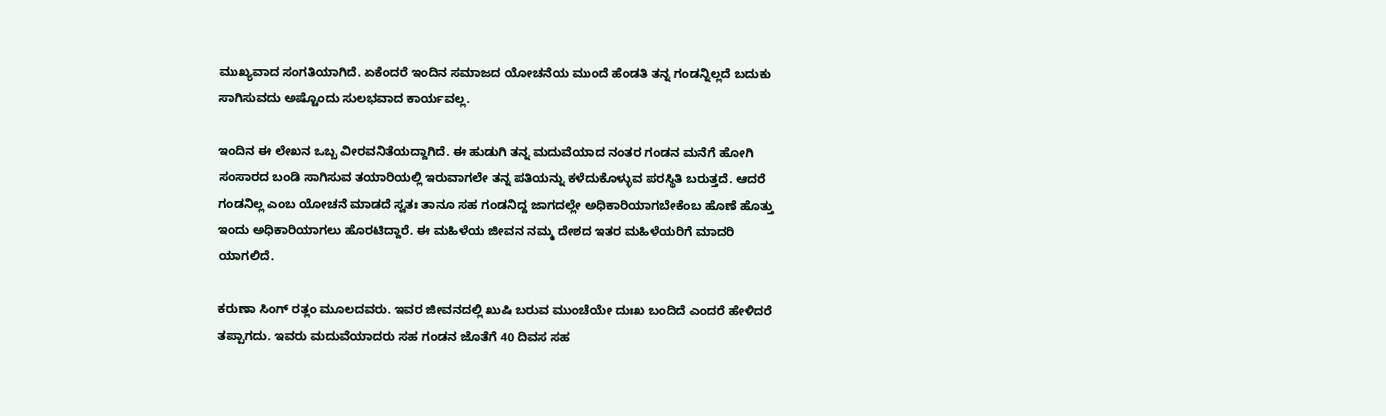ಮುಖ್ಯವಾದ ಸಂಗತಿಯಾಗಿದೆ. ಏಕೆಂದರೆ ಇಂದಿನ ಸಮಾಜದ ಯೋಚನೆಯ ಮುಂದೆ ಹೆಂಡತಿ ತನ್ನ ಗಂಡನ್ನಿಲ್ಲದೆ ಬದುಕು ಸಾಗಿಸುವದು ಅಷ್ಟೊಂದು ಸುಲಭವಾದ ಕಾರ್ಯವಲ್ಲ.

ಇಂದಿನ ಈ ಲೇಖನ ಒಬ್ಬ ವೀರವನಿತೆಯದ್ದಾಗಿದೆ. ಈ ಹುಡುಗಿ ತನ್ನ ಮದುವೆಯಾದ ನಂತರ ಗಂಡನ ಮನೆಗೆ ಹೋಗಿ ಸಂಸಾರದ ಬಂಡಿ ಸಾಗಿಸುವ ತಯಾರಿಯಲ್ಲಿ ಇರುವಾಗಲೇ ತನ್ನ ಪತಿಯನ್ನು ಕಳೆದುಕೊಳ್ಳುವ ಪರಸ್ಥಿತಿ ಬರುತ್ತದೆ. ಆದರೆ ಗಂಡನಿಲ್ಲ ಎಂಬ ಯೋಚನೆ ಮಾಡದೆ ಸ್ವತಃ ತಾನೂ ಸಹ ಗಂಡನಿದ್ದ ಜಾಗದಲ್ಲೇ ಅಧಿಕಾರಿಯಾಗಬೇಕೆಂಬ ಹೊಣೆ ಹೊತ್ತು ಇಂದು ಅಧಿಕಾರಿಯಾಗಲು ಹೊರಟಿದ್ದಾರೆ. ಈ ಮಹಿಳೆಯ ಜೀವನ ನಮ್ಮ ದೇಶದ ಇತರ ಮಹಿಳೆಯರಿಗೆ ಮಾದರಿ ಯಾಗಲಿದೆ.

ಕರುಣಾ ಸಿಂಗ್ ರತ್ಲಂ ಮೂಲದವರು. ಇವರ ಜೀವನದಲ್ಲಿ ಖುಷಿ ಬರುವ ಮುಂಚೆಯೇ ದುಃಖ ಬಂದಿದೆ ಎಂದರೆ ಹೇಳಿದರೆ ತಪ್ಪಾಗದು. ಇವರು ಮದುವೆಯಾದರು ಸಹ ಗಂಡನ ಜೊತೆಗೆ 40 ದಿವಸ ಸಹ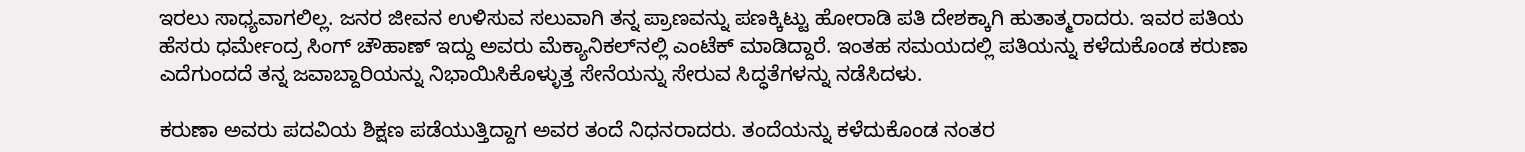ಇರಲು ಸಾಧ್ಯವಾಗಲಿಲ್ಲ. ಜನರ ಜೀವನ ಉಳಿಸುವ ಸಲುವಾಗಿ ತನ್ನ ಪ್ರಾಣವನ್ನು ಪಣಕ್ಕಿಟ್ಟು ಹೋರಾಡಿ ಪತಿ ದೇಶಕ್ಕಾಗಿ ಹುತಾತ್ಮರಾದರು. ಇವರ ಪತಿಯ ಹೆಸರು ಧರ್ಮೇಂದ್ರ ಸಿಂಗ್ ಚೌಹಾಣ್ ಇದ್ದು ಅವರು ಮೆಕ್ಯಾನಿಕಲ್‌ನಲ್ಲಿ ಎಂಟೆಕ್ ಮಾಡಿದ್ದಾರೆ. ಇಂತಹ ಸಮಯದಲ್ಲಿ ಪತಿಯನ್ನು ಕಳೆದುಕೊಂಡ ಕರುಣಾ ಎದೆಗುಂದದೆ ತನ್ನ ಜವಾಬ್ದಾರಿಯನ್ನು ನಿಭಾಯಿಸಿಕೊಳ್ಳುತ್ತ ಸೇನೆಯನ್ನು ಸೇರುವ ಸಿದ್ಧತೆಗಳನ್ನು ನಡೆಸಿದಳು.

ಕರುಣಾ ಅವರು ಪದವಿಯ ಶಿಕ್ಷಣ ಪಡೆಯುತ್ತಿದ್ದಾಗ ಅವರ ತಂದೆ ನಿಧನರಾದರು. ತಂದೆಯನ್ನು ಕಳೆದುಕೊಂಡ ನಂತರ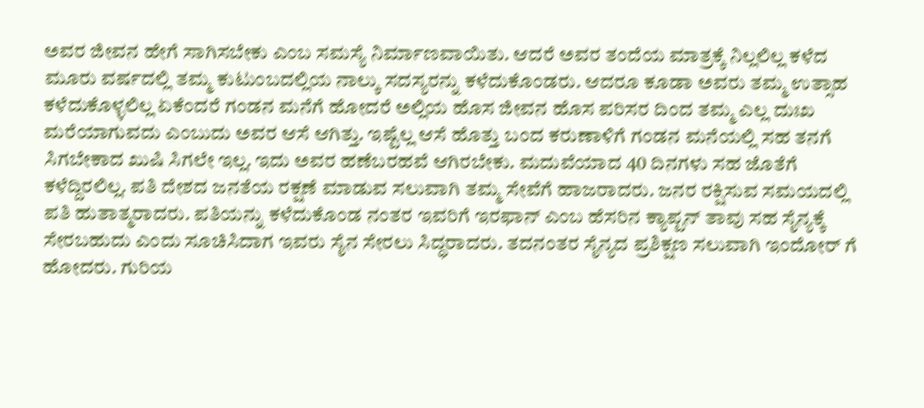ಅವರ ಜೀವನ ಹೇಗೆ ಸಾಗಿಸಬೇಕು ಎಂಬ ಸಮಸ್ಯೆ ನಿರ್ಮಾಣವಾಯಿತು. ಆದರೆ ಅವರ ತಂದೆಯ ಮಾತ್ರಕ್ಕೆ ನಿಲ್ಲಲಿಲ್ಲ ಕಳೆದ ಮೂರು ವರ್ಷದಲ್ಲಿ ತಮ್ಮ ಕುಟುಂಬದಲ್ಲಿಯ ನಾಲ್ಕು ಸದಸ್ಯರನ್ನು ಕಳೆದುಕೊಂಡರು. ಆದರೂ ಕೂಡಾ ಅವರು ತಮ್ಮ ಉತ್ಸಾಹ ಕಳೆದುಕೊಳ್ಳಲಿಲ್ಲ ಏಕೆಂದರೆ ಗಂಡನ ಮನೆಗೆ ಹೋದರೆ ಅಲ್ಲಿಯ ಹೊಸ ಜೀವನ ಹೊಸ ಪರಿಸರ ದಿಂದ ತಮ್ಮ ಎಲ್ಲ ದುಃಖ ಮರೆಯಾಗುವದು ಎಂಬುದು ಅವರ ಆಸೆ ಆಗಿತ್ತು. ಇಷ್ಟೆಲ್ಲ ಆಸೆ ಹೊತ್ತು ಬಂದ ಕರುಣಾಳಿಗೆ ಗಂಡನ ಮನೆಯಲ್ಲಿ ಸಹ ತನಗೆ ಸಿಗಬೇಕಾದ ಖುಷಿ ಸಿಗಲೇ ಇಲ್ಲ. ಇದು ಅವರ ಹಣೆಬರಹವೆ ಆಗಿರಬೇಕು. ಮದುವೆಯಾದ 40 ದಿನಗಳು ಸಹ ಜೊತೆಗೆ ಕಳೆದ್ದಿರಲಿಲ್ಲ. ಪತಿ ದೇಶದ ಜನತೆಯ ರಕ್ಷಣೆ ಮಾಡುವ ಸಲುವಾಗಿ ತಮ್ಮ ಸೇವೆಗೆ ಹಾಜರಾದರು. ಜನರ ರಕ್ಷಿಸುವ ಸಮಯದಲ್ಲಿ ಪತಿ ಹುತಾತ್ಮರಾದರು. ಪತಿಯನ್ನು ಕಳೆದುಕೊಂಡ ನಂತರ ಇವರಿಗೆ ಇರಫಾನ್ ಎಂಬ ಹೆಸರಿನ ಕ್ಯಾಪ್ಟನ್ ತಾವು ಸಹ ಸೈನ್ಯಕ್ಕೆ ಸೇರಬಹುದು ಎಂದು ಸೂಚಿಸಿದಾಗ ಇವರು ಸೈನ ಸೇರಲು ಸಿದ್ಧರಾದರು. ತದನಂತರ ಸೈನ್ಯದ ಪ್ರಶಿಕ್ಷಣ ಸಲುವಾಗಿ ಇಂದೋರ್ ಗೆ ಹೋದರು. ಗುರಿಯ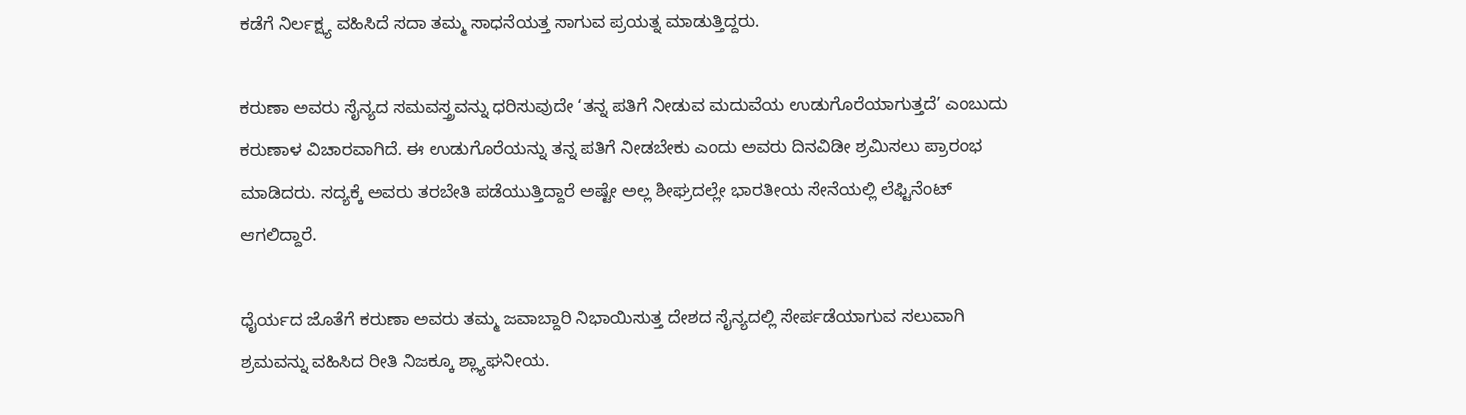ಕಡೆಗೆ ನಿರ್ಲಕ್ಷ್ಯ ವಹಿಸಿದೆ ಸದಾ ತಮ್ಮ ಸಾಧನೆಯತ್ತ ಸಾಗುವ ಪ್ರಯತ್ನ ಮಾಡುತ್ತಿದ್ದರು.

ಕರುಣಾ ಅವರು ಸೈನ್ಯದ ಸಮವಸ್ತ್ರವನ್ನು ಧರಿಸುವುದೇ ‘ತನ್ನ ಪತಿಗೆ ನೀಡುವ ಮದುವೆಯ ಉಡುಗೊರೆಯಾಗುತ್ತದೆ’ ಎಂಬುದು ಕರುಣಾಳ ವಿಚಾರವಾಗಿದೆ. ಈ ಉಡುಗೊರೆಯನ್ನು ತನ್ನ ಪತಿಗೆ ನೀಡಬೇಕು ಎಂದು ಅವರು ದಿನವಿಡೀ ಶ್ರಮಿಸಲು ಪ್ರಾರಂಭ ಮಾಡಿದರು. ಸದ್ಯಕ್ಕೆ ಅವರು ತರಬೇತಿ ಪಡೆಯುತ್ತಿದ್ದಾರೆ ಅಷ್ಟೇ ಅಲ್ಲ ಶೀಘ್ರದಲ್ಲೇ ಭಾರತೀಯ ಸೇನೆಯಲ್ಲಿ ಲೆಫ್ಟಿನೆಂಟ್ ಆಗಲಿದ್ದಾರೆ.

ಧೈರ್ಯದ ಜೊತೆಗೆ ಕರುಣಾ ಅವರು ತಮ್ಮ ಜವಾಬ್ದಾರಿ ನಿಭಾಯಿಸುತ್ತ ದೇಶದ ಸೈನ್ಯದಲ್ಲಿ ಸೇರ್ಪಡೆಯಾಗುವ ಸಲುವಾಗಿ ಶ್ರಮವನ್ನು ವಹಿಸಿದ ರೀತಿ ನಿಜಕ್ಕೂ ಶ್ಲ್ಯಾಘನೀಯ.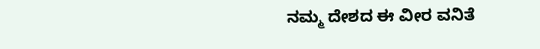ನಮ್ಮ ದೇಶದ ಈ ವೀರ ವನಿತೆ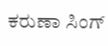ಕರುಣಾ ಸಿಂಗ್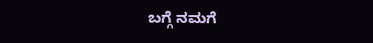ಬಗ್ಗೆ ನಮಗೆ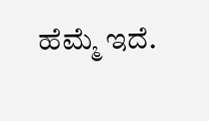ಹೆಮ್ಮೆ ಇದೆ.